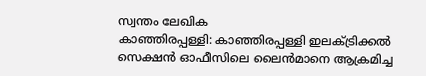സ്വന്തം ലേഖിക
കാഞ്ഞിരപ്പള്ളി: കാഞ്ഞിരപ്പള്ളി ഇലക്ട്രിക്കൽ സെക്ഷൻ ഓഫീസിലെ ലൈൻമാനെ ആക്രമിച്ച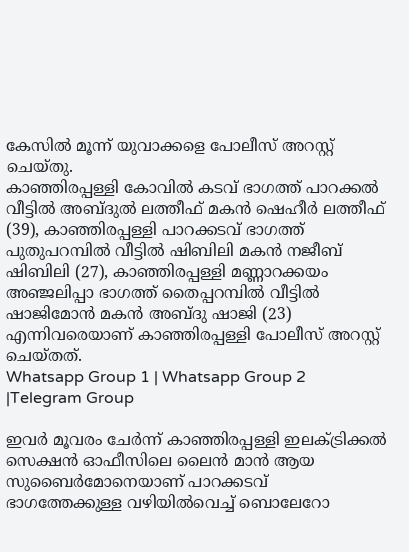കേസിൽ മൂന്ന് യുവാക്കളെ പോലീസ് അറസ്റ്റ് ചെയ്തു.
കാഞ്ഞിരപ്പള്ളി കോവിൽ കടവ് ഭാഗത്ത് പാറക്കൽ വീട്ടിൽ അബ്ദുൽ ലത്തീഫ് മകൻ ഷെഹീർ ലത്തീഫ് (39), കാഞ്ഞിരപ്പള്ളി പാറക്കടവ് ഭാഗത്ത് പുതുപറമ്പിൽ വീട്ടിൽ ഷിബിലി മകൻ നജീബ് ഷിബിലി (27), കാഞ്ഞിരപ്പള്ളി മണ്ണാറക്കയം അഞ്ജലിപ്പാ ഭാഗത്ത് തൈപ്പറമ്പിൽ വീട്ടിൽ ഷാജിമോൻ മകൻ അബ്ദു ഷാജി (23) എന്നിവരെയാണ് കാഞ്ഞിരപ്പള്ളി പോലീസ് അറസ്റ്റ് ചെയ്തത്.
Whatsapp Group 1 | Whatsapp Group 2 |Telegram Group

ഇവർ മൂവരം ചേർന്ന് കാഞ്ഞിരപ്പള്ളി ഇലക്ട്രിക്കൽ സെക്ഷൻ ഓഫീസിലെ ലൈൻ മാൻ ആയ സുബൈർമോനെയാണ് പാറക്കടവ് ഭാഗത്തേക്കുള്ള വഴിയിൽവെച്ച് ബൊലേറോ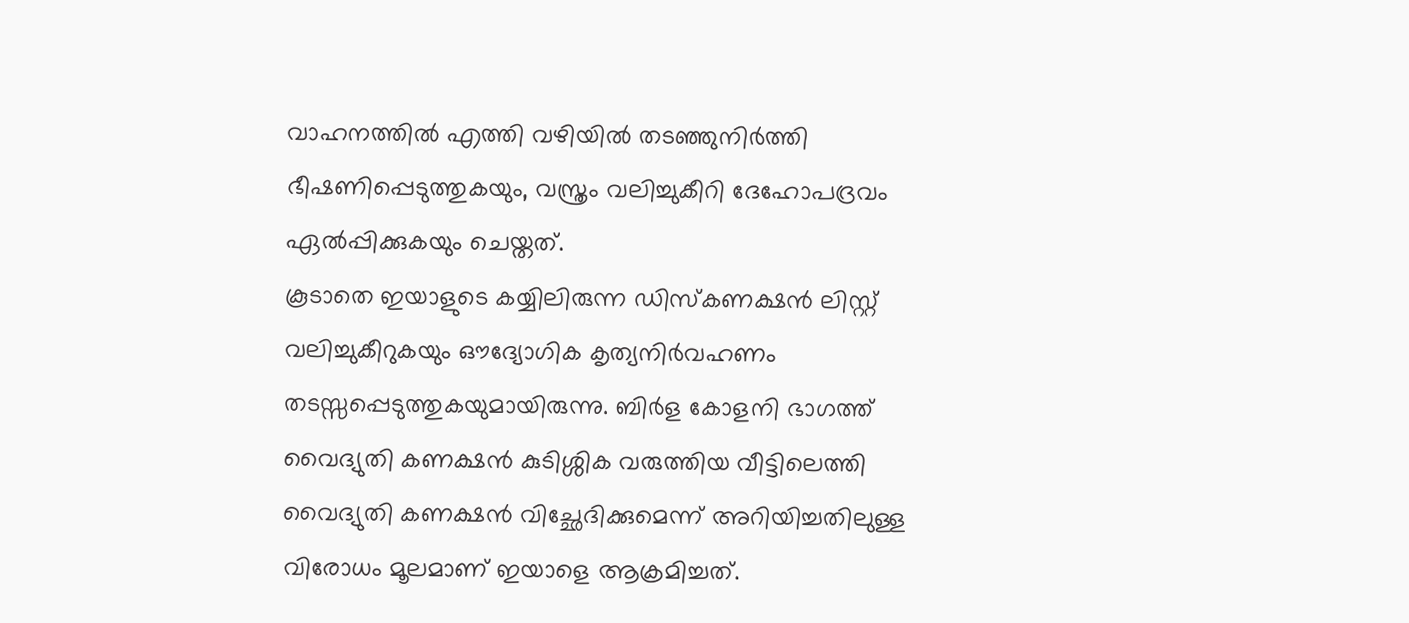വാഹനത്തിൽ എത്തി വഴിയിൽ തടഞ്ഞുനിർത്തി ഭീഷണിപ്പെടുത്തുകയും, വസ്ത്രം വലിച്ചുകീറി ദേഹോപദ്രവം ഏൽപ്പിക്കുകയും ചെയ്തത്.
കൂടാതെ ഇയാളുടെ കയ്യിലിരുന്ന ഡിസ്കണക്ഷൻ ലിസ്റ്റ് വലിച്ചുകീറുകയും ഔദ്യോഗിക കൃത്യനിർവഹണം തടസ്സപ്പെടുത്തുകയുമായിരുന്നു. ബിർള കോളനി ഭാഗത്ത് വൈദ്യുതി കണക്ഷൻ കുടിശ്ശിക വരുത്തിയ വീട്ടിലെത്തി വൈദ്യുതി കണക്ഷൻ വിച്ഛേദിക്കുമെന്ന് അറിയിച്ചതിലുള്ള വിരോധം മൂലമാണ് ഇയാളെ ആക്രമിച്ചത്.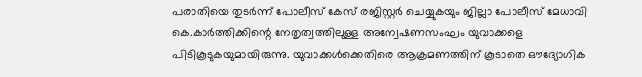പരാതിയെ തുടർന്ന് പോലീസ് കേസ് രജിസ്റ്റർ ചെയ്യുകയും ജില്ലാ പോലീസ് മേധാവി കെ.കാർത്തിക്കിന്റെ നേതൃത്വത്തിലുള്ള അന്വേഷണസംഘം യുവാക്കളെ പിടികൂടുകയുമായിരുന്നു. യുവാക്കൾക്കെതിരെ ആക്രമണത്തിന് കൂടാതെ ഔദ്യോഗിക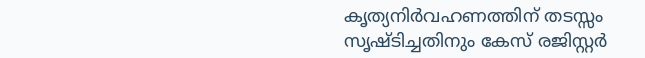കൃത്യനിർവഹണത്തിന് തടസ്സം സൃഷ്ടിച്ചതിനും കേസ് രജിസ്റ്റർ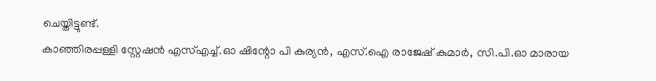ചെയ്തിട്ടുണ്ട്.
കാഞ്ഞിരപ്പള്ളി സ്റ്റേഷൻ എസ്എച്ച്.ഓ ഷിന്റോ പി കുര്യൻ, എസ്.ഐ രാജേഷ് കുമാർ, സി.പി.ഓ മാരായ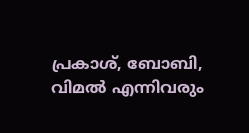പ്രകാശ്, ബോബി, വിമൽ എന്നിവരും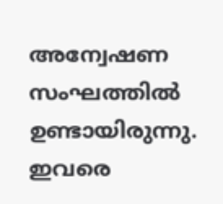അന്വേഷണ സംഘത്തിൽ ഉണ്ടായിരുന്നു. ഇവരെ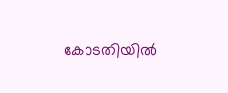കോടതിയിൽ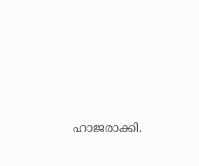ഹാജരാക്കി.